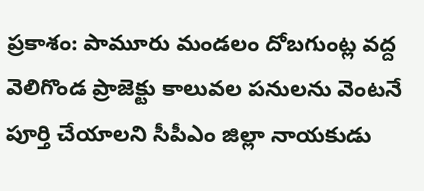ప్రకాశం: పామూరు మండలం దోబగుంట్ల వద్ద వెలిగొండ ప్రాజెక్టు కాలువల పనులను వెంటనే పూర్తి చేయాలని సీపీఎం జిల్లా నాయకుడు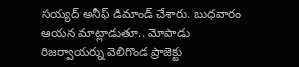సయ్యద్ అనీఫ్ డిమాండ్ చేశారు. బుధవారం ఆయన మాట్లాడుతూ.. మోపాడు రిజర్వాయర్ను వెలిగొండ ప్రాజెక్టు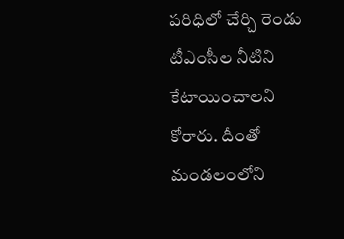పరిధిలో చేర్చి రెండు టీఎంసీల నీటిని కేటాయించాలని కోరారు. దీంతో మండలంలోని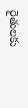రైతులకు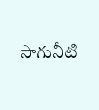సాగునీటి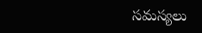సమస్యలు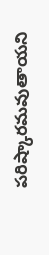పరిష్కారమవుతాయని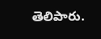తెలిపారు.